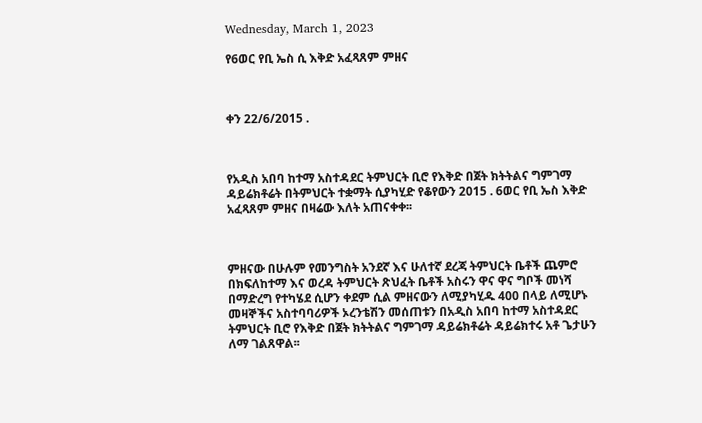Wednesday, March 1, 2023

የ6ወር የቢ ኤስ ሲ እቅድ አፈጻጸም ምዘና



ቀን 22/6/2015 .



የአዲስ አበባ ከተማ አስተዳደር ትምህርት ቢሮ የእቅድ በጀት ክትትልና ግምገማ ዳይሬክቶሬት በትምህርት ተቋማት ሲያካሂድ የቆየውን 2015 . 6ወር የቢ ኤስ እቅድ አፈጻጸም ምዘና በዛሬው እለት አጠናቀቀ፡፡



ምዘናው በሁሉም የመንግስት አንደኛ እና ሁለተኛ ደረጃ ትምህርት ቤቶች ጨምሮ በክፍለከተማ እና ወረዳ ትምህርት ጽህፈት ቤቶች አስሩን ዋና ዋና ግቦች መነሻ በማድረግ የተካሄደ ሲሆን ቀደም ሲል ምዘናውን ለሚያካሂዱ 400 በላይ ለሚሆኑ መዛኞችና አስተባባሪዎች ኦረንቴሽን መሰጠቱን በአዲስ አበባ ከተማ አስተዳደር ትምህርት ቢሮ የእቅድ በጀት ክትትልና ግምገማ ዳይሬክቶሬት ዳይሬክተሩ አቶ ጌታሁን ለማ ገልጸዋል፡፡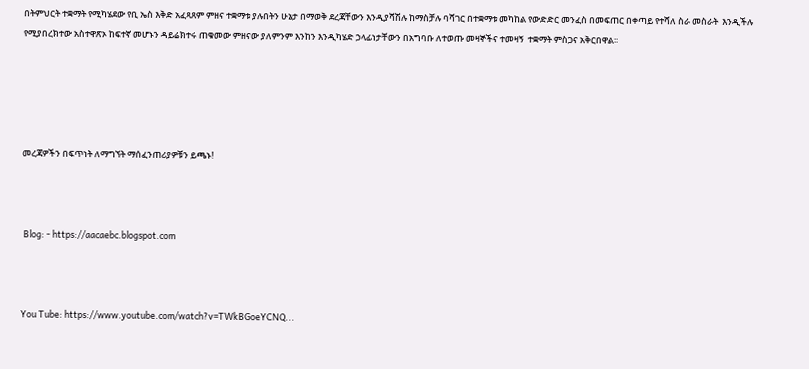በትምህርት ተቋማት የሚካሄደው የቢ ኤስ እቅድ አፈጻጸም ምዘና ተቋማቱ ያሉበትን ሁኔታ በማወቅ ደረጃቸውን እንዲያሻሽሉ ከማስቻሉ ባሻገር በተቋማቱ መካከል የውድድር መንፈስ በመፍጠር በቀጣይ የተሻለ ስራ መስራት  እንዲችሉ የሚያበረክተው አስተዋጽኦ ከፍተኛ መሆኑን ዳይሬክተሩ ጠቁመው ምዘናው ያለምንም እንከን እንዲካሄድ ኃላፊነታቸውን በአግባቡ ለተወጡ መዛኞችና ተመዛኝ  ተቋማት ምስጋና አቅርበዋል፡፡





መረጃዎችን በፍጥነት ለማግኘት ማሰፈንጠሪያዎቹን ይጫኑ!



 Blog: - https://aacaebc.blogspot.com



You Tube: https://www.youtube.com/watch?v=TWkBGoeYCNQ...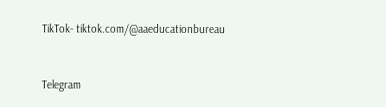TikTok- tiktok.com/@aaeducationbureau



Telegram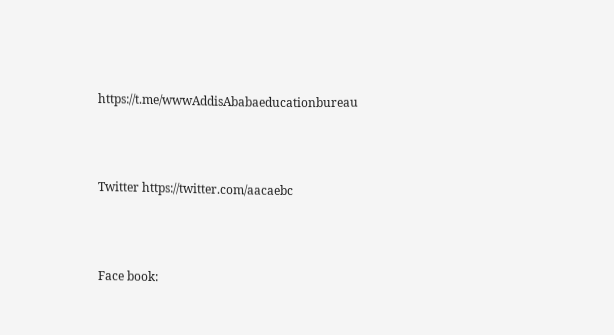https://t.me/wwwAddisAbabaeducationbureau



Twitter https://twitter.com/aacaebc



Face book: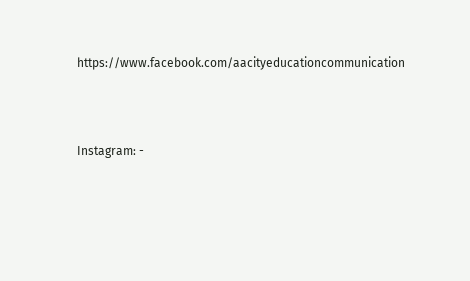https://www.facebook.com/aacityeducationcommunication



Instagram: -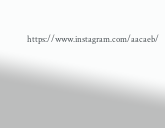https://www.instagram.com/aacaeb/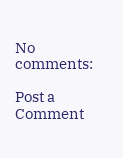No comments:

Post a Comment